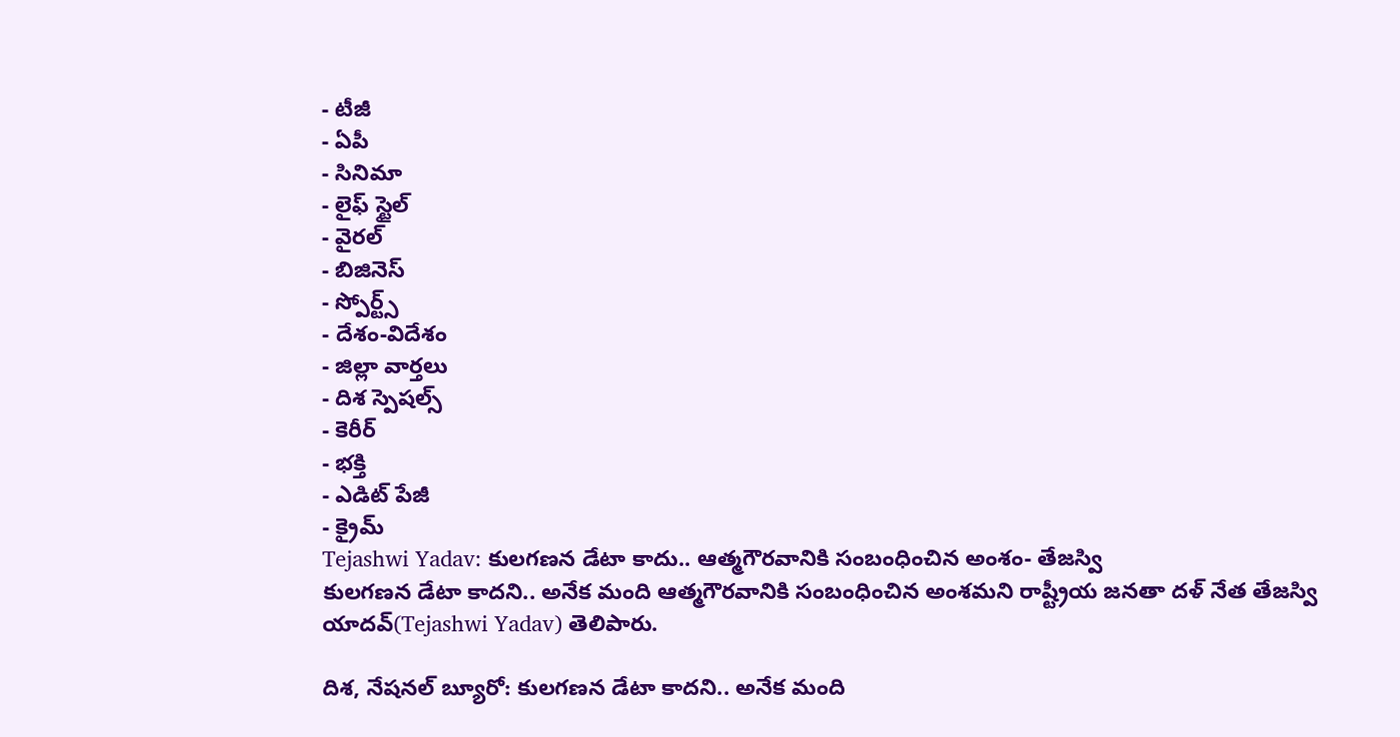- టీజీ
- ఏపీ
- సినిమా
- లైఫ్ స్టైల్
- వైరల్
- బిజినెస్
- స్పోర్ట్స్
- దేశం-విదేశం
- జిల్లా వార్తలు
- దిశ స్పెషల్స్
- కెరీర్
- భక్తి
- ఎడిట్ పేజీ
- క్రైమ్
Tejashwi Yadav: కులగణన డేటా కాదు.. ఆత్మగౌరవానికి సంబంధించిన అంశం- తేజస్వి
కులగణన డేటా కాదని.. అనేక మంది ఆత్మగౌరవానికి సంబంధించిన అంశమని రాష్ట్రీయ జనతా దళ్ నేత తేజస్వి యాదవ్(Tejashwi Yadav) తెలిపారు.

దిశ, నేషనల్ బ్యూరో: కులగణన డేటా కాదని.. అనేక మంది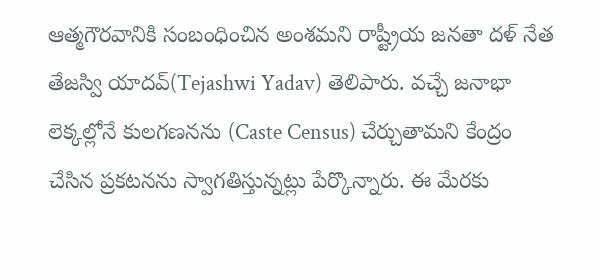ఆత్మగౌరవానికి సంబంధించిన అంశమని రాష్ట్రీయ జనతా దళ్ నేత తేజస్వి యాదవ్(Tejashwi Yadav) తెలిపారు. వచ్చే జనాభా లెక్కల్లోనే కులగణనను (Caste Census) చేర్చుతామని కేంద్రం చేసిన ప్రకటనను స్వాగతిస్తున్నట్లు పేర్కొన్నారు. ఈ మేరకు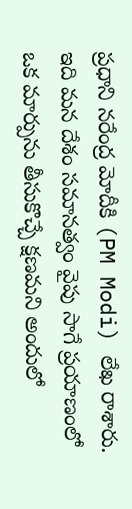ప్రధాని నరేంద్ర మోదీకి (PM Modi) లేఖ రాశారు. ఇది మన దేశం సమానత్వం వైపు సాగే ప్రయాణంలో ఒక మార్పును తీసుకొచ్చే క్షణమని అందులో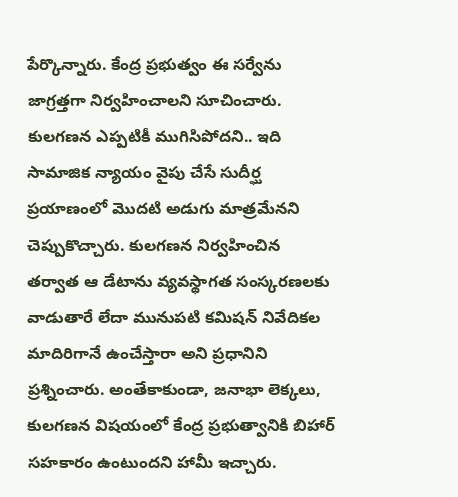పేర్కొన్నారు. కేంద్ర ప్రభుత్వం ఈ సర్వేను జాగ్రత్తగా నిర్వహించాలని సూచించారు. కులగణన ఎప్పటికీ ముగిసిపోదని.. ఇది సామాజిక న్యాయం వైపు చేసే సుదీర్ఘ ప్రయాణంలో మొదటి అడుగు మాత్రమేనని చెప్పుకొచ్చారు. కులగణన నిర్వహించిన తర్వాత ఆ డేటాను వ్యవస్థాగత సంస్కరణలకు వాడుతారే లేదా మునుపటి కమిషన్ నివేదికల మాదిరిగానే ఉంచేస్తారా అని ప్రధానిని ప్రశ్నించారు. అంతేకాకుండా, జనాభా లెక్కలు, కులగణన విషయంలో కేంద్ర ప్రభుత్వానికి బిహార్ సహకారం ఉంటుందని హామీ ఇచ్చారు.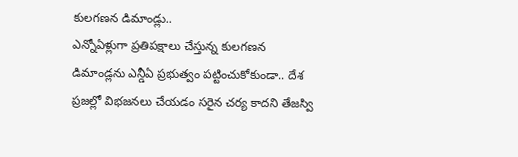కులగణన డిమాండ్లు..
ఎన్నోఏళ్లుగా ప్రతిపక్షాలు చేస్తున్న కులగణన డిమాండ్లను ఎన్డీఏ ప్రభుత్వం పట్టించుకోకుండా.. దేశ ప్రజల్లో విభజనలు చేయడం సరైన చర్య కాదని తేజస్వి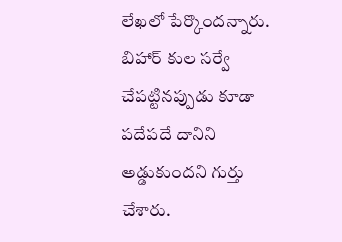లేఖలో పేర్కొందన్నారు. బిహార్ కుల సర్వే చేపట్టినప్పుడు కూడా పదేపదే దానిని అడ్డుకుందని గుర్తు చేశారు.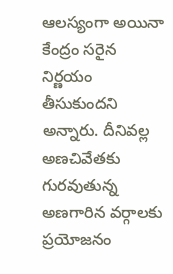ఆలస్యంగా అయినా కేంద్రం సరైన నిర్ణయం తీసుకుందని అన్నారు. దీనివల్ల అణచివేతకు గురవుతున్న అణగారిన వర్గాలకు ప్రయోజనం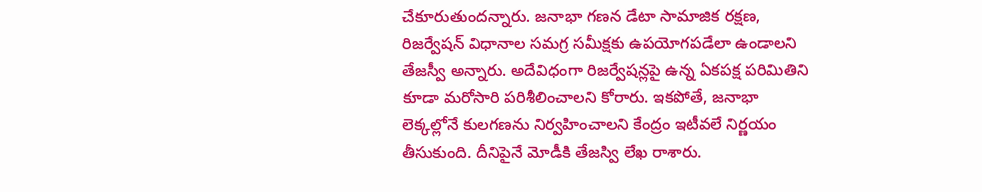చేకూరుతుందన్నారు. జనాభా గణన డేటా సామాజిక రక్షణ, రిజర్వేషన్ విధానాల సమగ్ర సమీక్షకు ఉపయోగపడేలా ఉండాలని తేజస్వీ అన్నారు. అదేవిధంగా రిజర్వేషన్లపై ఉన్న ఏకపక్ష పరిమితిని కూడా మరోసారి పరిశీలించాలని కోరారు. ఇకపోతే, జనాభా లెక్కల్లోనే కులగణను నిర్వహించాలని కేంద్రం ఇటీవలే నిర్ణయం తీసుకుంది. దీనిపైనే మోడీకి తేజస్వి లేఖ రాశారు.